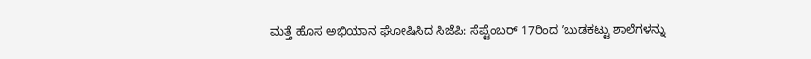ಮತ್ತೆ ಹೊಸ ಅಭಿಯಾನ ಘೋಷಿಸಿದ ಸಿಜೆಪಿ: ಸೆಪ್ಟೆಂಬರ್ 17ರಿಂದ ʼಬುಡಕಟ್ಟು ಶಾಲೆಗಳನ್ನು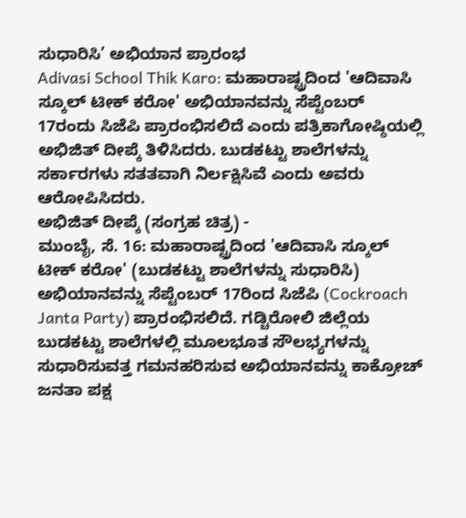ಸುಧಾರಿಸಿ’ ಅಭಿಯಾನ ಪ್ರಾರಂಭ
Adivasi School Thik Karo: ಮಹಾರಾಷ್ಟ್ರದಿಂದ 'ಆದಿವಾಸಿ ಸ್ಕೂಲ್ ಟೀಕ್ ಕರೋ' ಅಭಿಯಾನವನ್ನು ಸೆಪ್ಟೆಂಬರ್ 17ರಂದು ಸಿಜೆಪಿ ಪ್ರಾರಂಭಿಸಲಿದೆ ಎಂದು ಪತ್ರಿಕಾಗೋಷ್ಠಿಯಲ್ಲಿ ಅಭಿಜಿತ್ ದೀಪ್ಕೆ ತಿಳಿಸಿದರು. ಬುಡಕಟ್ಟು ಶಾಲೆಗಳನ್ನು ಸರ್ಕಾರಗಳು ಸತತವಾಗಿ ನಿರ್ಲಕ್ಷಿಸಿವೆ ಎಂದು ಅವರು ಆರೋಪಿಸಿದರು.
ಅಭಿಜಿತ್ ದೀಪ್ಕೆ (ಸಂಗ್ರಹ ಚಿತ್ರ) -
ಮುಂಬೈ, ಸೆ. 16: ಮಹಾರಾಷ್ಟ್ರದಿಂದ 'ಆದಿವಾಸಿ ಸ್ಕೂಲ್ ಟೀಕ್ ಕರೋ' (ಬುಡಕಟ್ಟು ಶಾಲೆಗಳನ್ನು ಸುಧಾರಿಸಿ) ಅಭಿಯಾನವನ್ನು ಸೆಪ್ಟೆಂಬರ್ 17ರಿಂದ ಸಿಜೆಪಿ (Cockroach Janta Party) ಪ್ರಾರಂಭಿಸಲಿದೆ. ಗಡ್ಚಿರೋಲಿ ಜಿಲ್ಲೆಯ ಬುಡಕಟ್ಟು ಶಾಲೆಗಳಲ್ಲಿ ಮೂಲಭೂತ ಸೌಲಭ್ಯಗಳನ್ನು ಸುಧಾರಿಸುವತ್ತ ಗಮನಹರಿಸುವ ಅಭಿಯಾನವನ್ನು ಕಾಕ್ರೋಚ್ ಜನತಾ ಪಕ್ಷ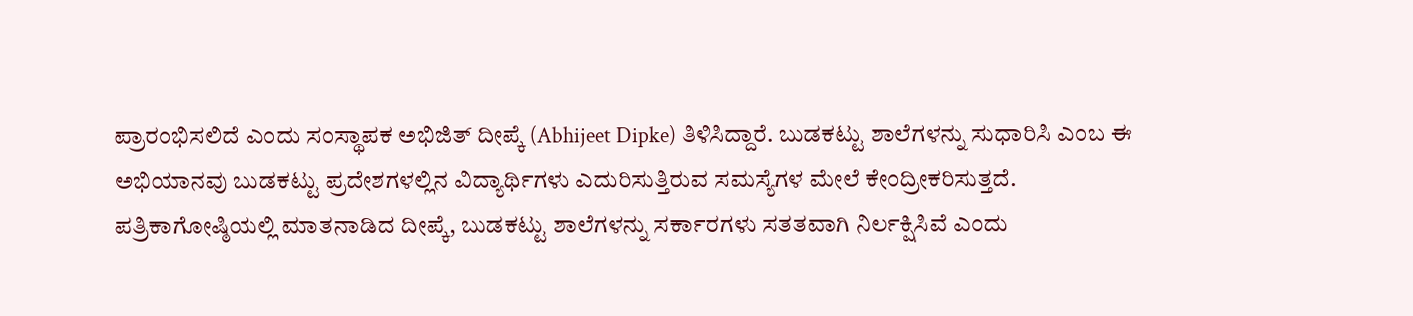ಪ್ರಾರಂಭಿಸಲಿದೆ ಎಂದು ಸಂಸ್ಥಾಪಕ ಅಭಿಜಿತ್ ದೀಪ್ಕೆ (Abhijeet Dipke) ತಿಳಿಸಿದ್ದಾರೆ. ಬುಡಕಟ್ಟು ಶಾಲೆಗಳನ್ನು ಸುಧಾರಿಸಿ ಎಂಬ ಈ ಅಭಿಯಾನವು ಬುಡಕಟ್ಟು ಪ್ರದೇಶಗಳಲ್ಲಿನ ವಿದ್ಯಾರ್ಥಿಗಳು ಎದುರಿಸುತ್ತಿರುವ ಸಮಸ್ಯೆಗಳ ಮೇಲೆ ಕೇಂದ್ರೀಕರಿಸುತ್ತದೆ.
ಪತ್ರಿಕಾಗೋಷ್ಠಿಯಲ್ಲಿ ಮಾತನಾಡಿದ ದೀಪ್ಕೆ, ಬುಡಕಟ್ಟು ಶಾಲೆಗಳನ್ನು ಸರ್ಕಾರಗಳು ಸತತವಾಗಿ ನಿರ್ಲಕ್ಷಿಸಿವೆ ಎಂದು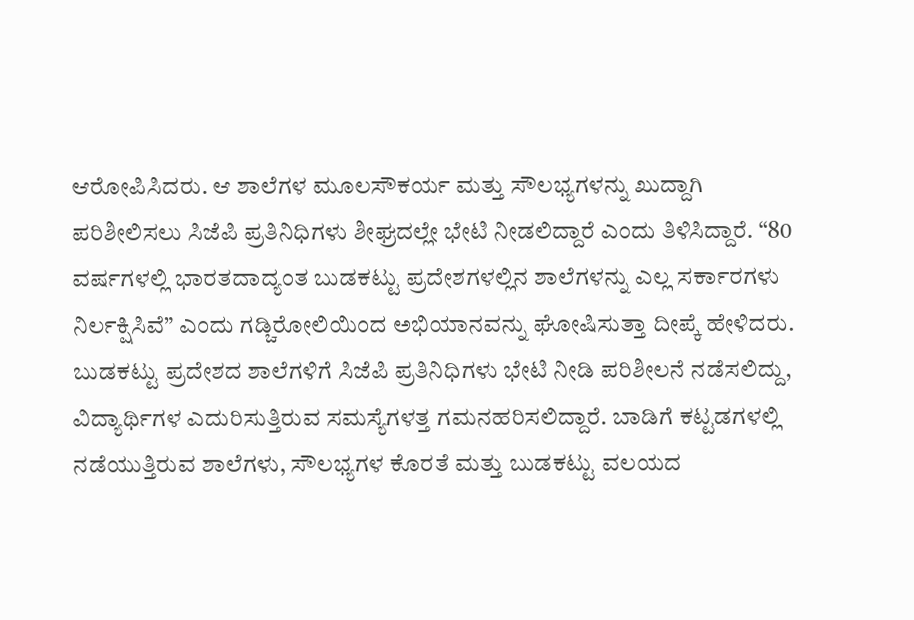ಆರೋಪಿಸಿದರು. ಆ ಶಾಲೆಗಳ ಮೂಲಸೌಕರ್ಯ ಮತ್ತು ಸೌಲಭ್ಯಗಳನ್ನು ಖುದ್ದಾಗಿ ಪರಿಶೀಲಿಸಲು ಸಿಜೆಪಿ ಪ್ರತಿನಿಧಿಗಳು ಶೀಘ್ರದಲ್ಲೇ ಭೇಟಿ ನೀಡಲಿದ್ದಾರೆ ಎಂದು ತಿಳಿಸಿದ್ದಾರೆ. “80 ವರ್ಷಗಳಲ್ಲಿ ಭಾರತದಾದ್ಯಂತ ಬುಡಕಟ್ಟು ಪ್ರದೇಶಗಳಲ್ಲಿನ ಶಾಲೆಗಳನ್ನು ಎಲ್ಲ ಸರ್ಕಾರಗಳು ನಿರ್ಲಕ್ಷಿಸಿವೆ” ಎಂದು ಗಡ್ಚಿರೋಲಿಯಿಂದ ಅಭಿಯಾನವನ್ನು ಘೋಷಿಸುತ್ತಾ ದೀಪ್ಕೆ ಹೇಳಿದರು.
ಬುಡಕಟ್ಟು ಪ್ರದೇಶದ ಶಾಲೆಗಳಿಗೆ ಸಿಜೆಪಿ ಪ್ರತಿನಿಧಿಗಳು ಭೇಟಿ ನೀಡಿ ಪರಿಶೀಲನೆ ನಡೆಸಲಿದ್ದು, ವಿದ್ಯಾರ್ಥಿಗಳ ಎದುರಿಸುತ್ತಿರುವ ಸಮಸ್ಯೆಗಳತ್ತ ಗಮನಹರಿಸಲಿದ್ದಾರೆ. ಬಾಡಿಗೆ ಕಟ್ಟಡಗಳಲ್ಲಿ ನಡೆಯುತ್ತಿರುವ ಶಾಲೆಗಳು, ಸೌಲಭ್ಯಗಳ ಕೊರತೆ ಮತ್ತು ಬುಡಕಟ್ಟು ವಲಯದ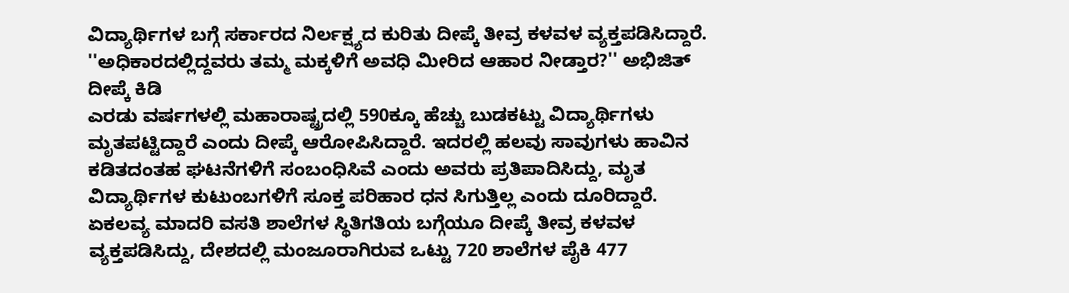ವಿದ್ಯಾರ್ಥಿಗಳ ಬಗ್ಗೆ ಸರ್ಕಾರದ ನಿರ್ಲಕ್ಷ್ಯದ ಕುರಿತು ದೀಪ್ಕೆ ತೀವ್ರ ಕಳವಳ ವ್ಯಕ್ತಪಡಿಸಿದ್ದಾರೆ.
''ಅಧಿಕಾರದಲ್ಲಿದ್ದವರು ತಮ್ಮ ಮಕ್ಕಳಿಗೆ ಅವಧಿ ಮೀರಿದ ಆಹಾರ ನೀಡ್ತಾರ?'' ಅಭಿಜಿತ್ ದೀಪ್ಕೆ ಕಿಡಿ
ಎರಡು ವರ್ಷಗಳಲ್ಲಿ ಮಹಾರಾಷ್ಟ್ರದಲ್ಲಿ 590ಕ್ಕೂ ಹೆಚ್ಚು ಬುಡಕಟ್ಟು ವಿದ್ಯಾರ್ಥಿಗಳು ಮೃತಪಟ್ಟಿದ್ದಾರೆ ಎಂದು ದೀಪ್ಕೆ ಆರೋಪಿಸಿದ್ದಾರೆ. ಇದರಲ್ಲಿ ಹಲವು ಸಾವುಗಳು ಹಾವಿನ ಕಡಿತದಂತಹ ಘಟನೆಗಳಿಗೆ ಸಂಬಂಧಿಸಿವೆ ಎಂದು ಅವರು ಪ್ರತಿಪಾದಿಸಿದ್ದು, ಮೃತ ವಿದ್ಯಾರ್ಥಿಗಳ ಕುಟುಂಬಗಳಿಗೆ ಸೂಕ್ತ ಪರಿಹಾರ ಧನ ಸಿಗುತ್ತಿಲ್ಲ ಎಂದು ದೂರಿದ್ದಾರೆ.
ಏಕಲವ್ಯ ಮಾದರಿ ವಸತಿ ಶಾಲೆಗಳ ಸ್ಥಿತಿಗತಿಯ ಬಗ್ಗೆಯೂ ದೀಪ್ಕೆ ತೀವ್ರ ಕಳವಳ ವ್ಯಕ್ತಪಡಿಸಿದ್ದು, ದೇಶದಲ್ಲಿ ಮಂಜೂರಾಗಿರುವ ಒಟ್ಟು 720 ಶಾಲೆಗಳ ಪೈಕಿ 477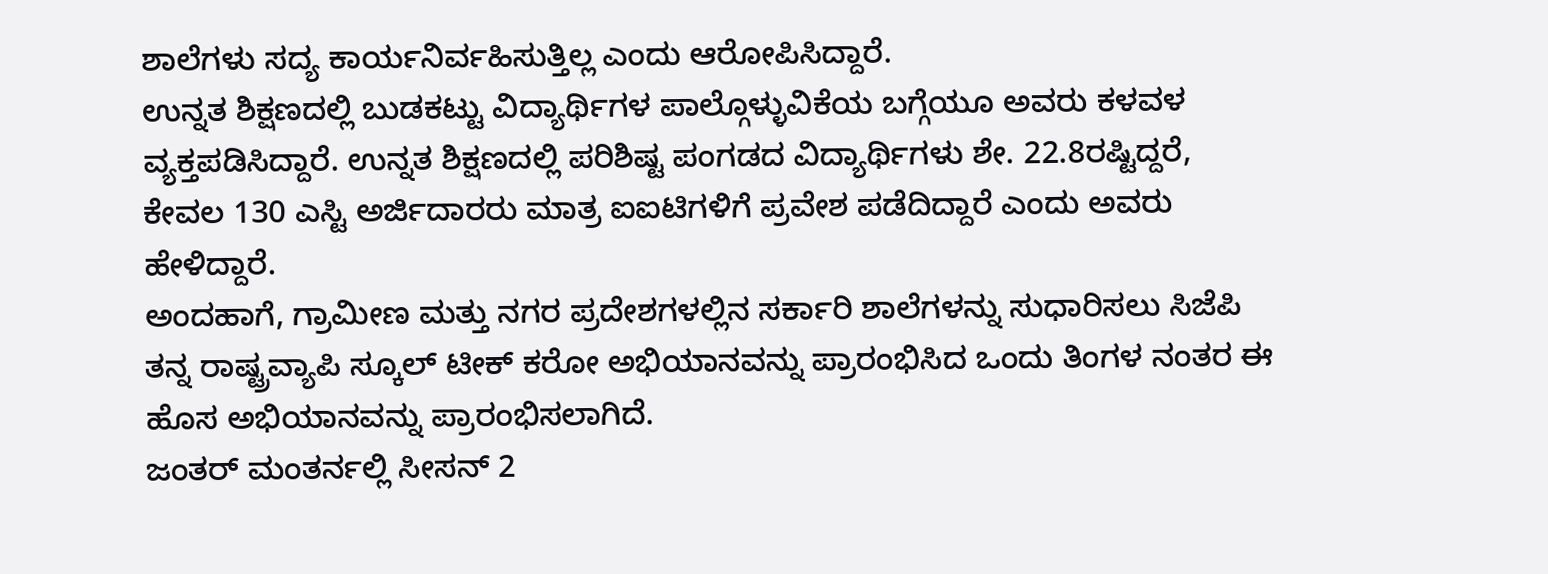ಶಾಲೆಗಳು ಸದ್ಯ ಕಾರ್ಯನಿರ್ವಹಿಸುತ್ತಿಲ್ಲ ಎಂದು ಆರೋಪಿಸಿದ್ದಾರೆ.
ಉನ್ನತ ಶಿಕ್ಷಣದಲ್ಲಿ ಬುಡಕಟ್ಟು ವಿದ್ಯಾರ್ಥಿಗಳ ಪಾಲ್ಗೊಳ್ಳುವಿಕೆಯ ಬಗ್ಗೆಯೂ ಅವರು ಕಳವಳ ವ್ಯಕ್ತಪಡಿಸಿದ್ದಾರೆ. ಉನ್ನತ ಶಿಕ್ಷಣದಲ್ಲಿ ಪರಿಶಿಷ್ಟ ಪಂಗಡದ ವಿದ್ಯಾರ್ಥಿಗಳು ಶೇ. 22.8ರಷ್ಟಿದ್ದರೆ, ಕೇವಲ 130 ಎಸ್ಟಿ ಅರ್ಜಿದಾರರು ಮಾತ್ರ ಐಐಟಿಗಳಿಗೆ ಪ್ರವೇಶ ಪಡೆದಿದ್ದಾರೆ ಎಂದು ಅವರು ಹೇಳಿದ್ದಾರೆ.
ಅಂದಹಾಗೆ, ಗ್ರಾಮೀಣ ಮತ್ತು ನಗರ ಪ್ರದೇಶಗಳಲ್ಲಿನ ಸರ್ಕಾರಿ ಶಾಲೆಗಳನ್ನು ಸುಧಾರಿಸಲು ಸಿಜೆಪಿ ತನ್ನ ರಾಷ್ಟ್ರವ್ಯಾಪಿ ಸ್ಕೂಲ್ ಟೀಕ್ ಕರೋ ಅಭಿಯಾನವನ್ನು ಪ್ರಾರಂಭಿಸಿದ ಒಂದು ತಿಂಗಳ ನಂತರ ಈ ಹೊಸ ಅಭಿಯಾನವನ್ನು ಪ್ರಾರಂಭಿಸಲಾಗಿದೆ.
ಜಂತರ್ ಮಂತರ್ನಲ್ಲಿ ಸೀಸನ್ 2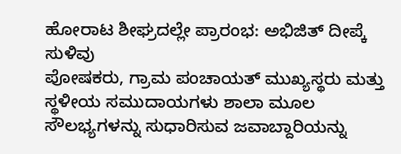ಹೋರಾಟ ಶೀಘ್ರದಲ್ಲೇ ಪ್ರಾರಂಭ: ಅಭಿಜಿತ್ ದೀಪ್ಕೆ ಸುಳಿವು
ಪೋಷಕರು, ಗ್ರಾಮ ಪಂಚಾಯತ್ ಮುಖ್ಯಸ್ಥರು ಮತ್ತು ಸ್ಥಳೀಯ ಸಮುದಾಯಗಳು ಶಾಲಾ ಮೂಲ ಸೌಲಭ್ಯಗಳನ್ನು ಸುಧಾರಿಸುವ ಜವಾಬ್ದಾರಿಯನ್ನು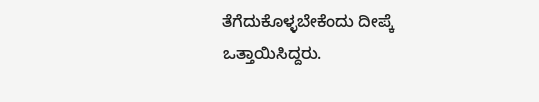ತೆಗೆದುಕೊಳ್ಳಬೇಕೆಂದು ದೀಪ್ಕೆ ಒತ್ತಾಯಿಸಿದ್ದರು.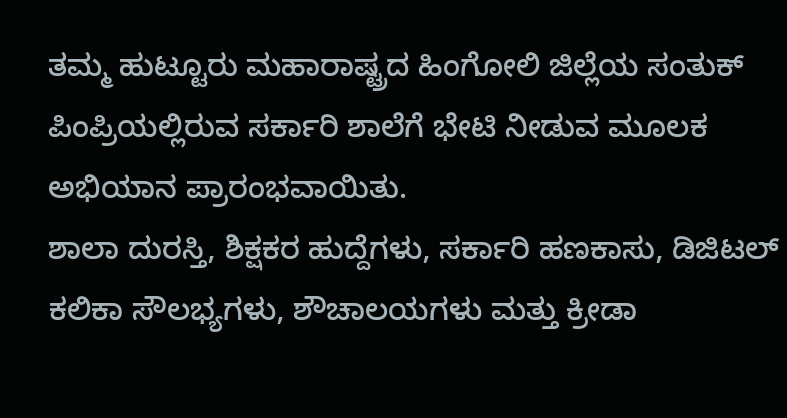ತಮ್ಮ ಹುಟ್ಟೂರು ಮಹಾರಾಷ್ಟ್ರದ ಹಿಂಗೋಲಿ ಜಿಲ್ಲೆಯ ಸಂತುಕ್ ಪಿಂಪ್ರಿಯಲ್ಲಿರುವ ಸರ್ಕಾರಿ ಶಾಲೆಗೆ ಭೇಟಿ ನೀಡುವ ಮೂಲಕ ಅಭಿಯಾನ ಪ್ರಾರಂಭವಾಯಿತು.
ಶಾಲಾ ದುರಸ್ತಿ, ಶಿಕ್ಷಕರ ಹುದ್ದೆಗಳು, ಸರ್ಕಾರಿ ಹಣಕಾಸು, ಡಿಜಿಟಲ್ ಕಲಿಕಾ ಸೌಲಭ್ಯಗಳು, ಶೌಚಾಲಯಗಳು ಮತ್ತು ಕ್ರೀಡಾ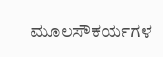ಮೂಲಸೌಕರ್ಯಗಳ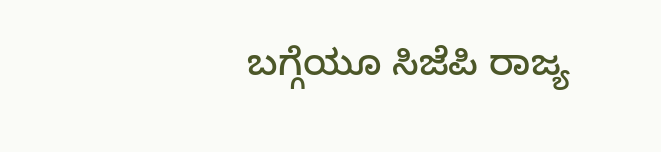ಬಗ್ಗೆಯೂ ಸಿಜೆಪಿ ರಾಜ್ಯ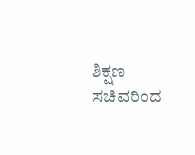ಶಿಕ್ಷಣ ಸಚಿವರಿಂದ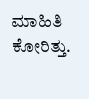ಮಾಹಿತಿ ಕೋರಿತ್ತು.